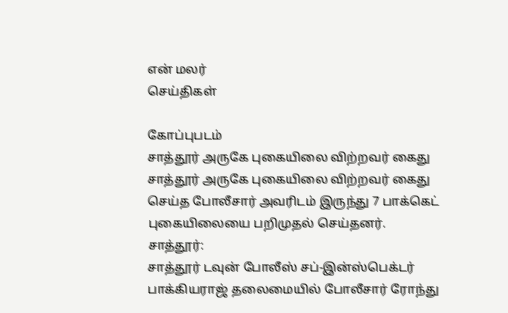என் மலர்
செய்திகள்

கோப்புபடம்
சாத்தூர் அருகே புகையிலை விற்றவர் கைது
சாத்தூர் அருகே புகையிலை விற்றவர் கைது செய்த போலீசார் அவரிடம் இருந்து 7 பாக்கெட் புகையிலையை பறிமுதல் செய்தனர்.
சாத்தூர்:
சாத்தூர் டவுன் போலீஸ் சப்-இன்ஸ்பெக்டர் பாக்கியராஜ் தலைமையில் போலீசார் ரோந்து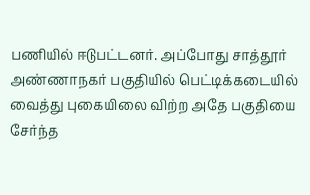பணியில் ஈடுபட்டனர். அப்போது சாத்தூர் அண்ணாநகர் பகுதியில் பெட்டிக்கடையில் வைத்து புகையிலை விற்ற அதே பகுதியை சேர்ந்த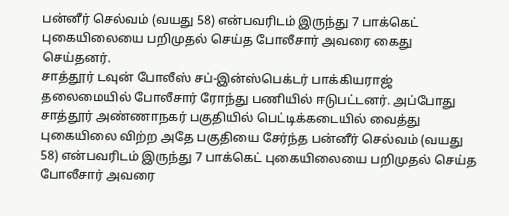பன்னீர் செல்வம் (வயது 58) என்பவரிடம் இருந்து 7 பாக்கெட் புகையிலையை பறிமுதல் செய்த போலீசார் அவரை கைது செய்தனர்.
சாத்தூர் டவுன் போலீஸ் சப்-இன்ஸ்பெக்டர் பாக்கியராஜ் தலைமையில் போலீசார் ரோந்து பணியில் ஈடுபட்டனர். அப்போது சாத்தூர் அண்ணாநகர் பகுதியில் பெட்டிக்கடையில் வைத்து புகையிலை விற்ற அதே பகுதியை சேர்ந்த பன்னீர் செல்வம் (வயது 58) என்பவரிடம் இருந்து 7 பாக்கெட் புகையிலையை பறிமுதல் செய்த போலீசார் அவரை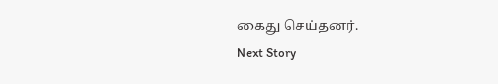கைது செய்தனர்.
Next Story